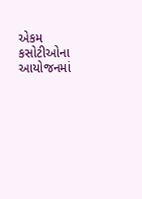એકમ કસોટીઓના આયોજનમાં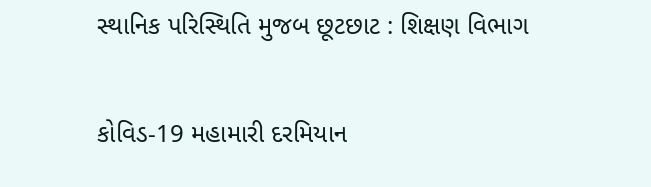સ્થાનિક પરિસ્થિતિ મુજબ છૂટછાટ : શિક્ષણ વિભાગ

કોવિડ-19 મહામારી દરમિયાન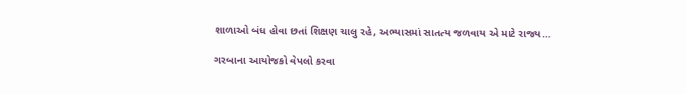શાળાઓ બંધ હોવા છતાં શિક્ષણ ચાલુ રહે, અભ્યાસમાં સાતત્ય જળવાય એ માટે રાજ્ય…

ગરબાના આયોજકો વેપલો કરવા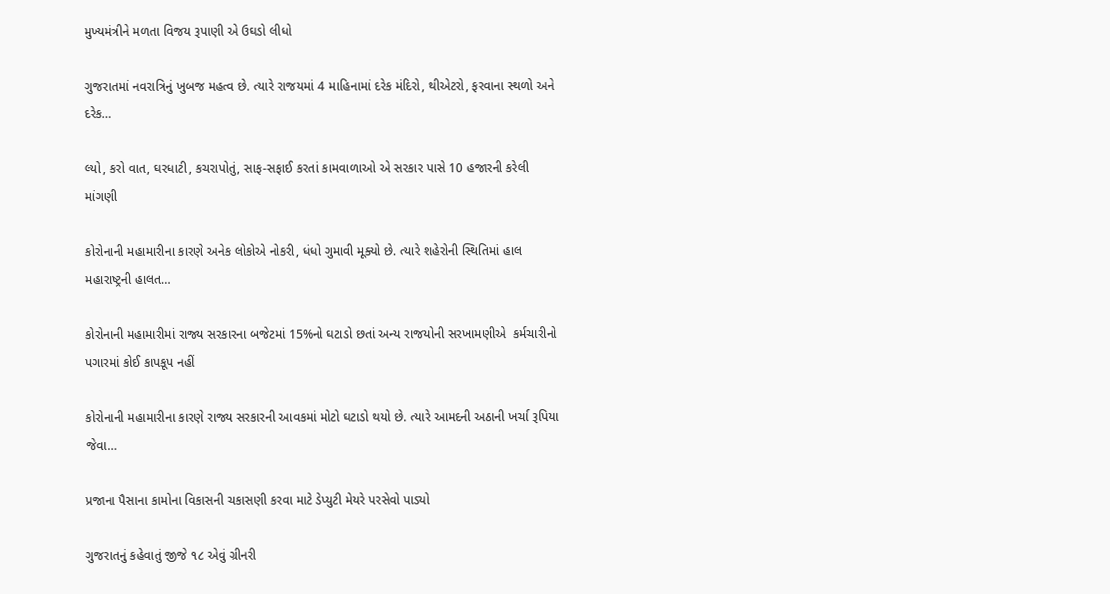મુખ્યમંત્રીને મળતા વિજય રૂપાણી એ ઉઘડો લીધો

ગુજરાતમાં નવરાત્રિનું ખુબજ મહત્વ છે. ત્યારે રાજયમાં 4 માહિનામાં દરેક મંદિરો, થીએટરો, ફરવાના સ્થળો અને દરેક…

લ્યો, કરો વાત, ઘરધાટી, કચરાપોતું, સાફ-સફાઈ કરતાં કામવાળાઓ એ સરકાર પાસે 10 હજારની કરેલી માંગણી

કોરોનાની મહામારીના કારણે અનેક લોકોએ નોકરી, ધંધો ગુમાવી મૂક્યો છે. ત્યારે શહેરોની સ્થિતિમાં હાલ મહારાષ્ટ્રની હાલત…

કોરોનાની મહામારીમાં રાજ્ય સરકારના બજેટમાં 15%નો ઘટાડો છતાં અન્ય રાજયોની સરખામણીએ  કર્મચારીનો પગારમાં કોઈ કાપકૂપ નહીં

કોરોનાની મહામારીના કારણે રાજ્ય સરકારની આવકમાં મોટો ઘટાડો થયો છે. ત્યારે આમદની અઠાની ખર્ચા રૂપિયા જેવા…

પ્રજાના પૈસાના કામોના વિકાસની ચકાસણી કરવા માટે ડેપ્યુટી મેયરે પરસેવો પાડ્યો

ગુજરાતનું કહેવાતું જીજે ૧૮ એવું ગ્રીનરી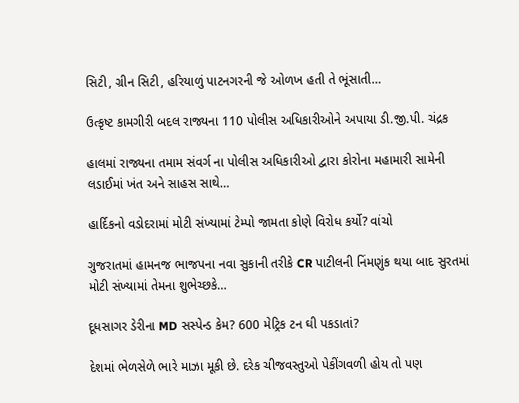સિટી, ગ્રીન સિટી, હરિયાળું પાટનગરની જે ઓળખ હતી તે ભૂંસાતી…

ઉત્કૃષ્ટ કામગીરી બદલ રાજ્યના 110 પોલીસ અધિકારીઓને અપાયા ડી.જી.પી. ચંદ્રક

હાલમાં રાજ્યના તમામ સંવર્ગ ના પોલીસ અધિકારીઓ દ્વારા કોરોના મહામારી સામેની લડાઈમાં ખંત અને સાહસ સાથે…

હાર્દિકનો વડોદરામાં મોટી સંખ્યામાં ટેમ્પો જામતા કોણે વિરોધ કર્યો? વાંચો

ગુજરાતમાં હામનજ ભાજપના નવા સુકાની તરીકે CR પાટીલની નિંમણુંક થયા બાદ સુરતમાં મોટી સંખ્યામાં તેમના શુભેચ્છકે…

દૂધસાગર ડેરીના MD સસ્પેન્ડ કેમ? 600 મેટ્રિક ટન ઘી પકડાતાં?

દેશમાં ભેળસેળે ભારે માઝા મૂકી છે. દરેક ચીજવસ્તુઓ પેકીંગવળી હોય તો પણ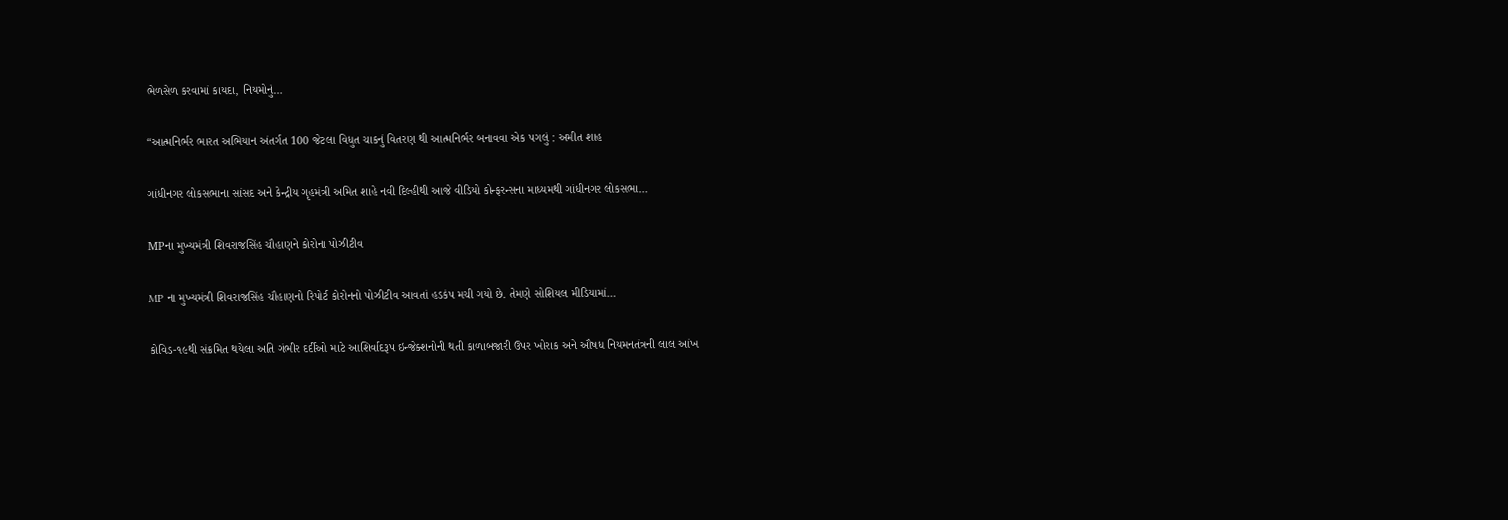ભેળસેળ કરવામાં કાયદા, નિયમોનું…

“આત્મનિર્ભર ભારત અભિયાન અંતર્ગત 100 જેટલા વિધુત ચાકનું વિતરણ થી આત્મનિર્ભર બનાવવા એક પગલું : અમીત શાહ

ગાંધીનગર લોકસભાના સાંસદ અને કેન્દ્રીય ગૃહમંત્રી અમિત શાહે નવી દિલ્હીથી આજે વીડિયો કોન્ફરન્સના માધ્યમથી ગાંધીનગર લોકસભા…

MPના મુખ્યમંત્રી શિવરાજસિંહ ચૌહાણને કોરોના પોઝીટીવ

MP ના મુખ્યમંત્રી શિવરાજસિંહ ચૌહાણનો રિપોર્ટ કોરોનનો પોઝીટીવ આવતાં હડકંપ મચી ગયો છે. તેમણે સોશિયલ મીડિયામાં…

કોવિડ-૧૯થી સંક્રમિત થયેલા અતિ ગંભીર દર્દીઓ માટે આશિર્વાદરૂપ ઇન્જેક્શનોની થતી કાળાબજારી ઉપર ખોરાક અને ઔષધ નિયમનતંત્રની લાલ આંખ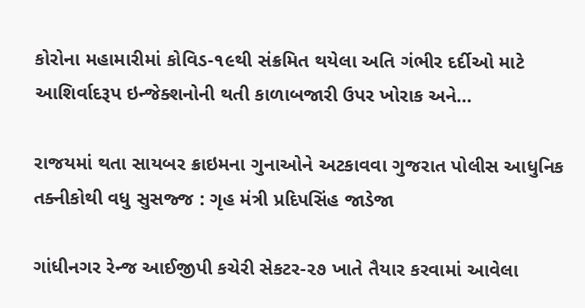કોરોના મહામારીમાં કોવિડ-૧૯થી સંક્રમિત થયેલા અતિ ગંભીર દર્દીઓ માટે આશિર્વાદરૂપ ઇન્જેક્શનોની થતી કાળાબજારી ઉપર ખોરાક અને…

રાજયમાં થતા સાયબર ક્રાઇમના ગુનાઓને અટકાવવા ગુજરાત પોલીસ આધુનિક તક્નીકોથી વધુ સુસજ્જ : ગૃહ મંત્રી પ્રદિપસિંહ જાડેજા

ગાંધીનગર રેન્જ આઈજીપી કચેરી સેકટર-૨૭ ખાતે તૈયાર કરવામાં આવેલા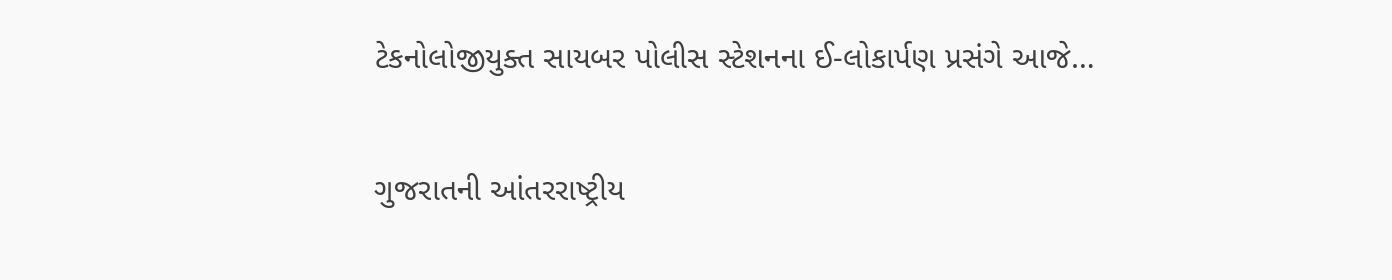ટેકનોલોજીયુક્ત સાયબર પોલીસ સ્ટેશનના ઈ-લોકાર્પણ પ્રસંગે આજે…

ગુજરાતની આંતરરાષ્ટ્રીય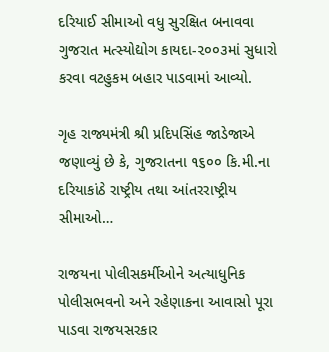દરિયાઈ સીમાઓ વધુ સુરક્ષિત બનાવવા ગુજરાત મત્સ્યોદ્યોગ કાયદા-૨૦૦૩માં સુધારો કરવા વટહુકમ બહાર પાડવામાં આવ્યો.

ગૃહ રાજ્યમંત્રી શ્રી પ્રદિપસિંહ જાડેજાએ જણાવ્યું છે કે, ગુજરાતના ૧૬૦૦ કિ.મી.ના દરિયાકાંઠે રાષ્ટ્રીય તથા આંતરરાષ્ટ્રીય સીમાઓ…

રાજયના પોલીસકર્મીઓને અત્યાધુનિક પોલીસભવનો અને રહેણાકના આવાસો પૂરા પાડવા રાજયસરકાર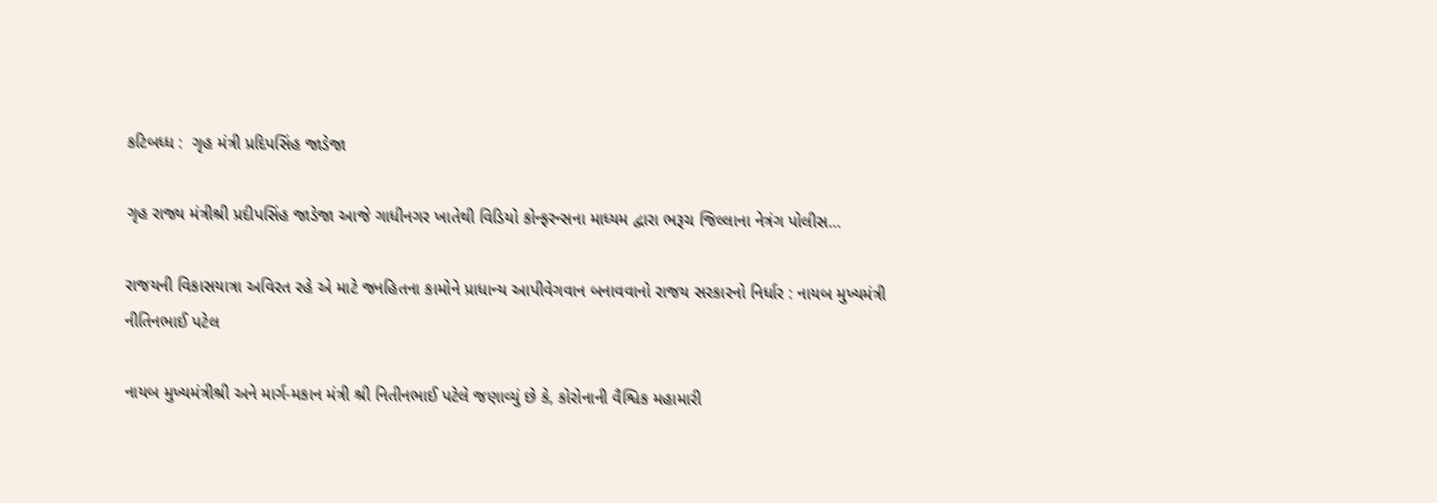કટિબધ્ધ :  ગૃહ મંત્રી પ્રદિપસિંહ જાડેજા

ગૃહ રાજ્ય મંત્રીશ્રી પ્રદીપસિંહ જાડેજા આજે ગાધીનગર ખાતેથી વિડિયો કોન્ફરન્સના માધ્યમ દ્વારા ભરૂચ જિલ્લાના નેત્રંગ પોલીસ…

રાજયની વિકાસયાત્રા અવિરત રહે એ માટે જનહિતના કામોને પ્રાધાન્ય આપીવેગવાન બનાવવાનો રાજય સરકારનો નિર્ધાર : નાયબ મુખ્યમંત્રી નીતિનભાઈ પટેલ

નાયબ મુખ્યમંત્રીશ્રી અને માર્ગ-મકાન મંત્રી શ્રી નિતીનભાઈ પટેલે જણાવ્યું છે કે, કોરોનાની વૈશ્વિક મહામારી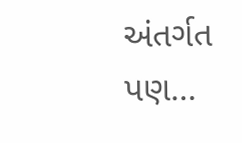અંતર્ગત પણ…